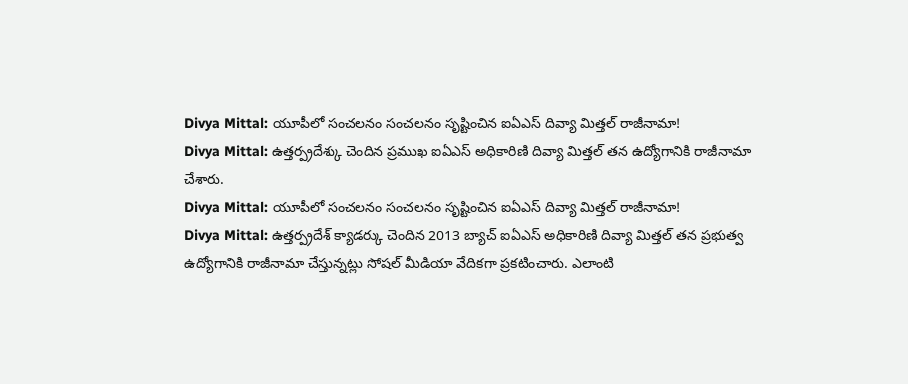Divya Mittal: యూపీలో సంచలనం సంచలనం సృష్టించిన ఐఏఎస్ దివ్యా మిత్తల్ రాజీనామా!
Divya Mittal: ఉత్తర్ప్రదేశ్కు చెందిన ప్రముఖ ఐఏఎస్ అధికారిణి దివ్యా మిత్తల్ తన ఉద్యోగానికి రాజీనామా చేశారు.
Divya Mittal: యూపీలో సంచలనం సంచలనం సృష్టించిన ఐఏఎస్ దివ్యా మిత్తల్ రాజీనామా!
Divya Mittal: ఉత్తర్ప్రదేశ్ క్యాడర్కు చెందిన 2013 బ్యాచ్ ఐఏఎస్ అధికారిణి దివ్యా మిత్తల్ తన ప్రభుత్వ ఉద్యోగానికి రాజీనామా చేస్తున్నట్లు సోషల్ మీడియా వేదికగా ప్రకటించారు. ఎలాంటి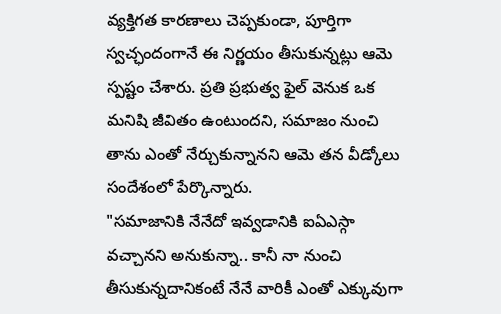వ్యక్తిగత కారణాలు చెప్పకుండా, పూర్తిగా స్వచ్ఛందంగానే ఈ నిర్ణయం తీసుకున్నట్లు ఆమె స్పష్టం చేశారు. ప్రతి ప్రభుత్వ ఫైల్ వెనుక ఒక మనిషి జీవితం ఉంటుందని, సమాజం నుంచి తాను ఎంతో నేర్చుకున్నానని ఆమె తన వీడ్కోలు సందేశంలో పేర్కొన్నారు.
"సమాజానికి నేనేదో ఇవ్వడానికి ఐఏఎస్గా వచ్చానని అనుకున్నా.. కానీ నా నుంచి తీసుకున్నదానికంటే నేనే వారికీ ఎంతో ఎక్కువుగా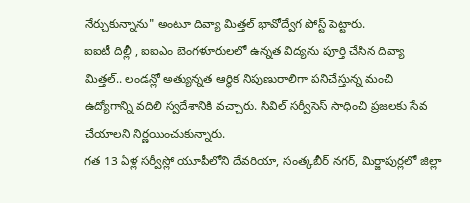నేర్చుకున్నాను" అంటూ దివ్యా మిత్తల్ భావోద్వేగ పోస్ట్ పెట్టారు.
ఐఐటీ దిల్లీ , ఐఐఎం బెంగళూరులలో ఉన్నత విద్యను పూర్తి చేసిన దివ్యా మిత్తల్.. లండన్లో అత్యున్నత ఆర్థిక నిపుణురాలిగా పనిచేస్తున్న మంచి ఉద్యోగాన్ని వదిలి స్వదేశానికి వచ్చారు. సివిల్ సర్వీసెస్ సాధించి ప్రజలకు సేవ చేయాలని నిర్ణయించుకున్నారు.
గత 13 ఏళ్ల సర్వీస్లో యూపీలోని దేవరియా, సంత్కబీర్ నగర్, మిర్జాపుర్లలో జిల్లా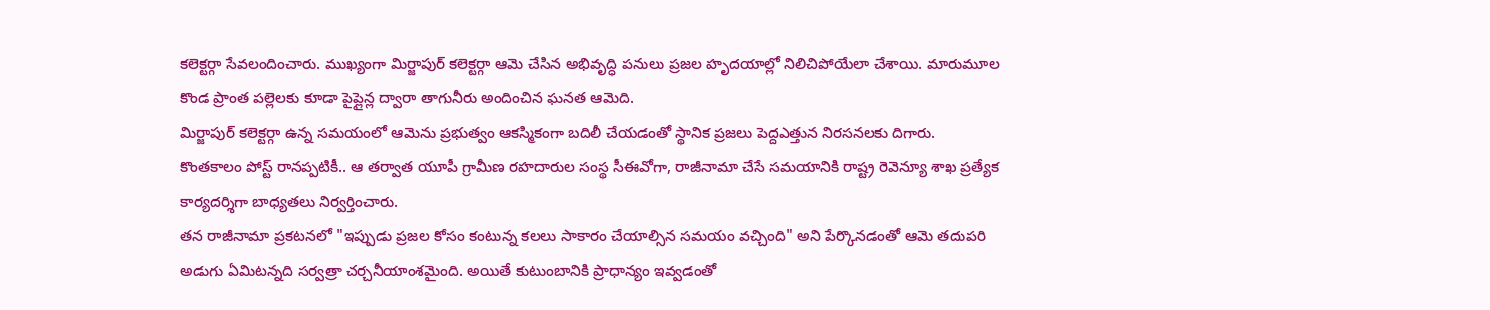కలెక్టర్గా సేవలందించారు. ముఖ్యంగా మిర్జాపుర్ కలెక్టర్గా ఆమె చేసిన అభివృద్ధి పనులు ప్రజల హృదయాల్లో నిలిచిపోయేలా చేశాయి. మారుమూల కొండ ప్రాంత పల్లెలకు కూడా పైప్లైన్ల ద్వారా తాగునీరు అందించిన ఘనత ఆమెది.
మిర్జాపుర్ కలెక్టర్గా ఉన్న సమయంలో ఆమెను ప్రభుత్వం ఆకస్మికంగా బదిలీ చేయడంతో స్థానిక ప్రజలు పెద్దఎత్తున నిరసనలకు దిగారు. కొంతకాలం పోస్ట్ రానప్పటికీ.. ఆ తర్వాత యూపీ గ్రామీణ రహదారుల సంస్థ సీఈవోగా, రాజీనామా చేసే సమయానికి రాష్ట్ర రెవెన్యూ శాఖ ప్రత్యేక కార్యదర్శిగా బాధ్యతలు నిర్వర్తించారు.
తన రాజీనామా ప్రకటనలో "ఇప్పుడు ప్రజల కోసం కంటున్న కలలు సాకారం చేయాల్సిన సమయం వచ్చింది" అని పేర్కొనడంతో ఆమె తదుపరి అడుగు ఏమిటన్నది సర్వత్రా చర్చనీయాంశమైంది. అయితే కుటుంబానికి ప్రాధాన్యం ఇవ్వడంతో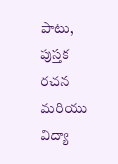పాటు, పుస్తక రచన మరియు విద్యా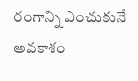రంగాన్ని ఎంచుకునే అవకాశం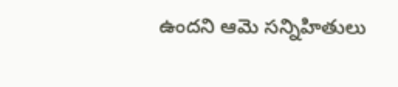ఉందని ఆమె సన్నిహితులు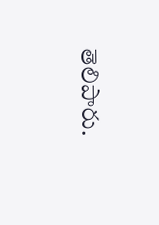తెలిపారు.